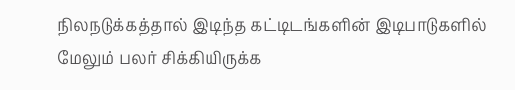நிலநடுக்கத்தால் இடிந்த கட்டிடங்களின் இடிபாடுகளில் மேலும் பலர் சிக்கியிருக்க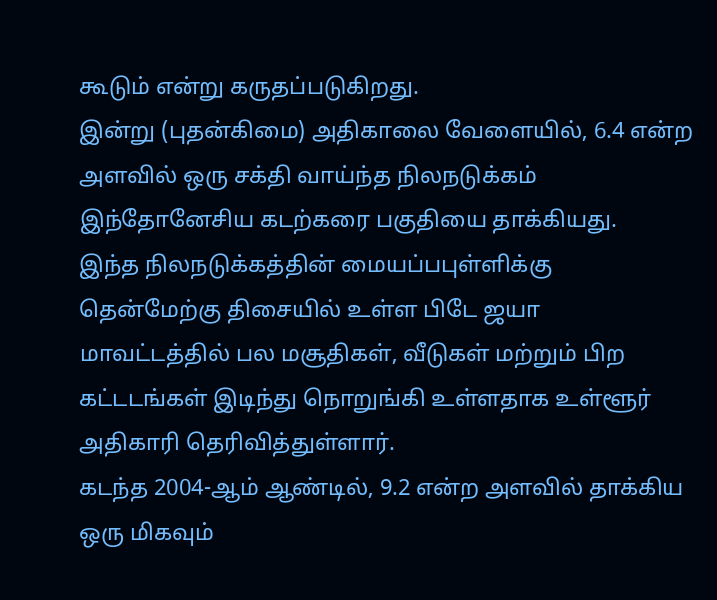கூடும் என்று கருதப்படுகிறது.
இன்று (புதன்கிமை) அதிகாலை வேளையில், 6.4 என்ற அளவில் ஒரு சக்தி வாய்ந்த நிலநடுக்கம் இந்தோனேசிய கடற்கரை பகுதியை தாக்கியது.
இந்த நிலநடுக்கத்தின் மையப்பபுள்ளிக்கு தென்மேற்கு திசையில் உள்ள பிடே ஜயா மாவட்டத்தில் பல மசூதிகள், வீடுகள் மற்றும் பிற கட்டடங்கள் இடிந்து நொறுங்கி உள்ளதாக உள்ளூர் அதிகாரி தெரிவித்துள்ளார்.
கடந்த 2004-ஆம் ஆண்டில், 9.2 என்ற அளவில் தாக்கிய ஒரு மிகவும்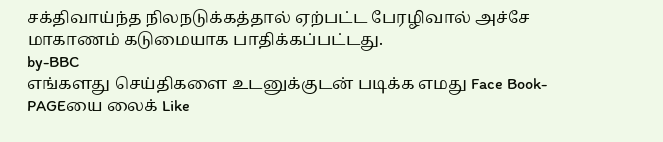சக்திவாய்ந்த நிலநடுக்கத்தால் ஏற்பட்ட பேரழிவால் அச்சே மாகாணம் கடுமையாக பாதிக்கப்பட்டது.
by-BBC
எங்களது செய்திகளை உடனுக்குடன் படிக்க எமது Face Book-PAGEயை லைக் Like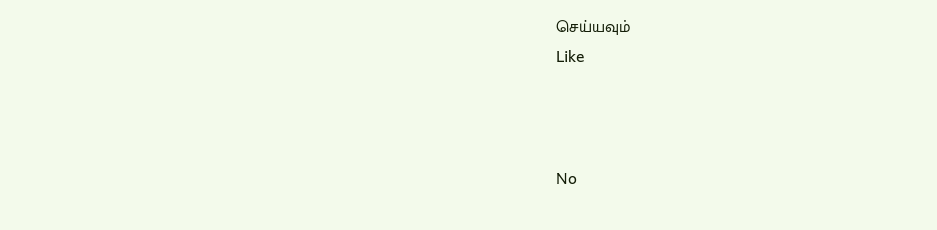செய்யவும்
Like



No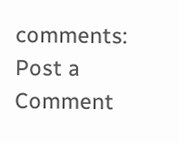comments:
Post a Comment